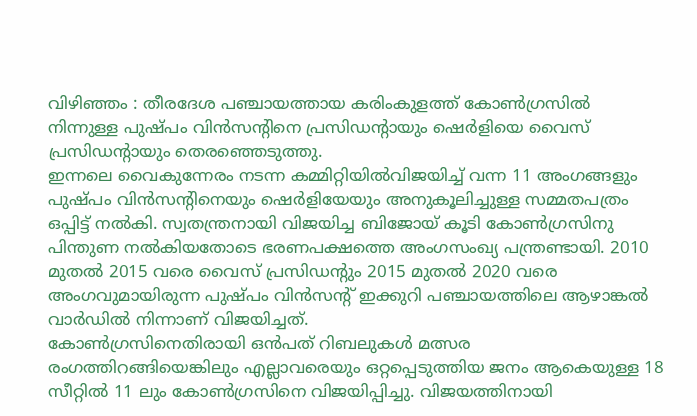വിഴിഞ്ഞം : തീരദേശ പഞ്ചായത്തായ കരിംകുളത്ത് കോൺഗ്രസിൽ നിന്നുള്ള പുഷ്പം വിൻസന്റിനെ പ്രസിഡന്റായും ഷെർളിയെ വൈസ് പ്രസിഡന്റായും തെരഞ്ഞെടുത്തു.
ഇന്നലെ വൈകുന്നേരം നടന്ന കമ്മിറ്റിയിൽവിജയിച്ച് വന്ന 11 അംഗങ്ങളും പുഷ്പം വിൻസന്റിനെയും ഷെർളിയേയും അനുകൂലിച്ചുള്ള സമ്മതപത്രം ഒപ്പിട്ട് നൽകി. സ്വതന്ത്രനായി വിജയിച്ച ബിജോയ് കൂടി കോൺഗ്രസിനു പിന്തുണ നൽകിയതോടെ ഭരണപക്ഷത്തെ അംഗസംഖ്യ പന്ത്രണ്ടായി. 2010 മുതൽ 2015 വരെ വൈസ് പ്രസിഡന്റും 2015 മുതൽ 2020 വരെ അംഗവുമായിരുന്ന പുഷ്പം വിൻസന്റ് ഇക്കുറി പഞ്ചായത്തിലെ ആഴാങ്കൽ വാർഡിൽ നിന്നാണ് വിജയിച്ചത്.
കോൺഗ്രസിനെതിരായി ഒൻപത് റിബലുകൾ മത്സര രംഗത്തിറങ്ങിയെങ്കിലും എല്ലാവരെയും ഒറ്റപ്പെടുത്തിയ ജനം ആകെയുള്ള 18 സീറ്റിൽ 11 ലും കോൺഗ്രസിനെ വിജയിപ്പിച്ചു. വിജയത്തിനായി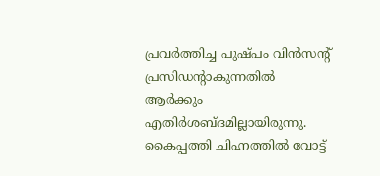പ്രവർത്തിച്ച പുഷ്പം വിൻസന്റ് പ്രസിഡന്റാകുന്നതിൽ ആർക്കും എതിർശബ്ദമില്ലായിരുന്നു.
കൈപ്പത്തി ചിഹ്നത്തിൽ വോട്ട്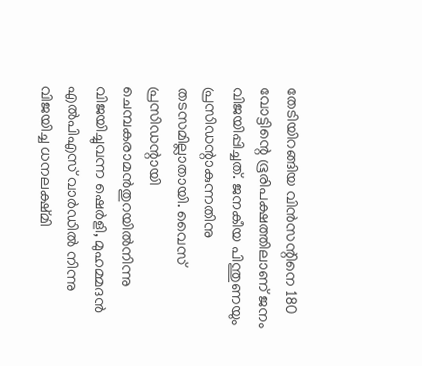തേടിയിറങ്ങിയ വിൻസന്റിനെ 180 വോട്ടിന്റെ ഭൂരിപക്ഷത്തിലാണ് ജനം വിജയിപ്പിച്ചത്. ജനകീയ പിന്തുണയും പ്രസിഡന്റാകുന്നതിനു തടസമില്ലാതായി. വൈസ് പ്രസിഡന്റായി ചെമ്പകരാമൻതുറയിൽനിന്നു വിജയിച്ചുവന്ന ഷെർളി, മുഹമ്മദൻ എൽപിഎസ് വാർഡിൽ നിന്നു വിജയിച്ച ധനലക്ഷ്മി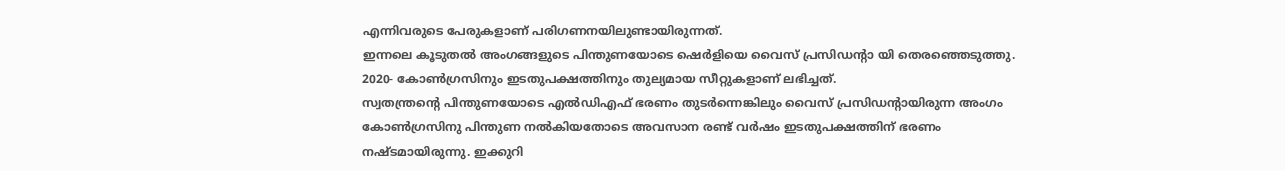എന്നിവരുടെ പേരുകളാണ് പരിഗണനയിലുണ്ടായിരുന്നത്.
ഇന്നലെ കൂടുതൽ അംഗങ്ങളുടെ പിന്തുണയോടെ ഷെർളിയെ വൈസ് പ്രസിഡന്റാ യി തെരഞ്ഞെടുത്തു. 2020- കോൺഗ്രസിനും ഇടതുപക്ഷത്തിനും തുല്യമായ സീറ്റുകളാണ് ലഭിച്ചത്.
സ്വതന്ത്രന്റെ പിന്തുണയോടെ എൽഡിഎഫ് ഭരണം തുടർന്നെങ്കിലും വൈസ് പ്രസിഡന്റായിരുന്ന അംഗം കോൺഗ്രസിനു പിന്തുണ നൽകിയതോടെ അവസാന രണ്ട് വർഷം ഇടതുപക്ഷത്തിന് ഭരണം നഷ്ടമായിരുന്നു. ഇക്കുറി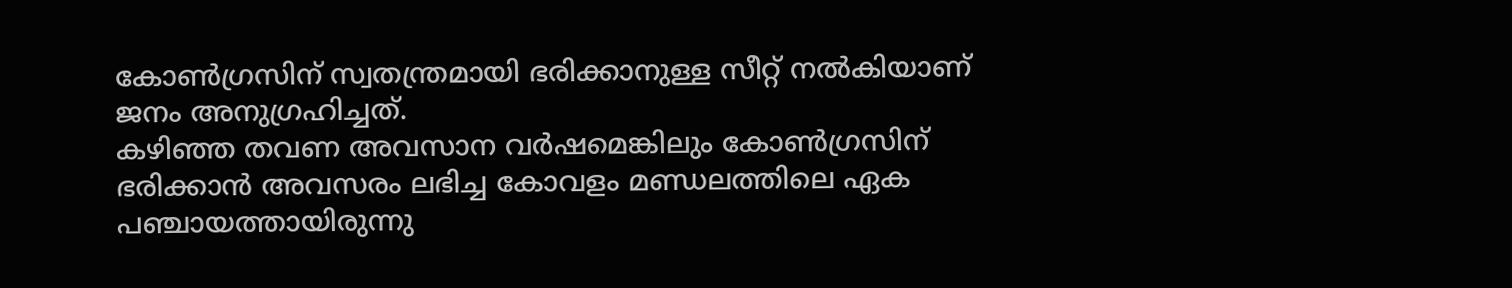കോൺഗ്രസിന് സ്വതന്ത്രമായി ഭരിക്കാനുള്ള സീറ്റ് നൽകിയാണ് ജനം അനുഗ്രഹിച്ചത്.
കഴിഞ്ഞ തവണ അവസാന വർഷമെങ്കിലും കോൺഗ്രസിന് ഭരിക്കാൻ അവസരം ലഭിച്ച കോവളം മണ്ഡലത്തിലെ ഏക പഞ്ചായത്തായിരുന്നു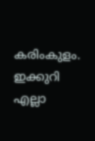കരിംകുളം. ഇക്കുറി എല്ലാ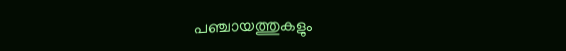പഞ്ചായത്തുകളും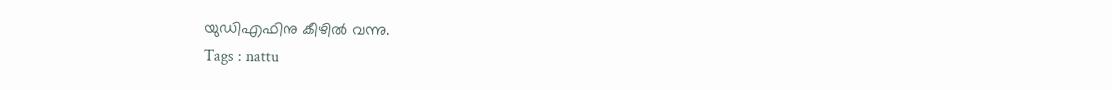യുഡിഎഫിനു കീഴിൽ വന്നു.
Tags : nattu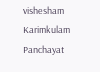vishesham Karimkulam Panchayat